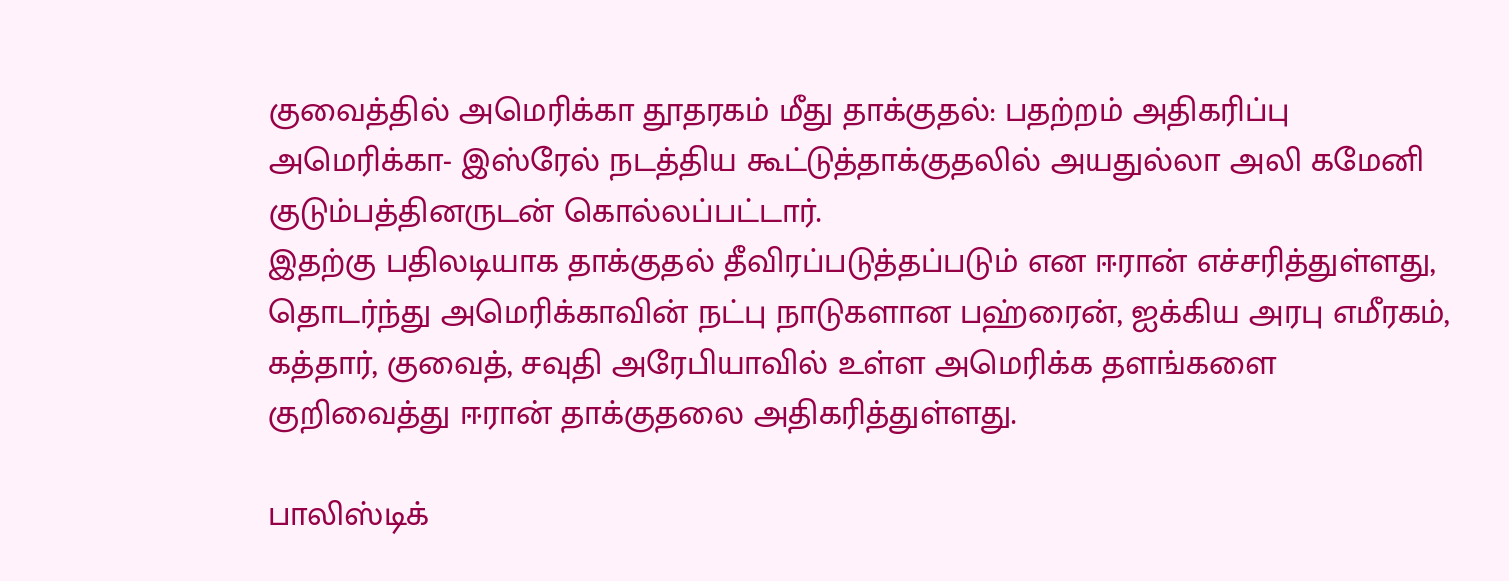குவைத்தில் அமெரிக்கா தூதரகம் மீது தாக்குதல்: பதற்றம் அதிகரிப்பு
அமெரிக்கா- இஸ்ரேல் நடத்திய கூட்டுத்தாக்குதலில் அயதுல்லா அலி கமேனி குடும்பத்தினருடன் கொல்லப்பட்டார்.
இதற்கு பதிலடியாக தாக்குதல் தீவிரப்படுத்தப்படும் என ஈரான் எச்சரித்துள்ளது, தொடர்ந்து அமெரிக்காவின் நட்பு நாடுகளான பஹ்ரைன், ஐக்கிய அரபு எமீரகம், கத்தார், குவைத், சவுதி அரேபியாவில் உள்ள அமெரிக்க தளங்களை குறிவைத்து ஈரான் தாக்குதலை அதிகரித்துள்ளது.

பாலிஸ்டிக்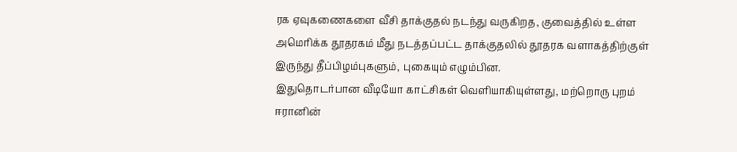ரக ஏவுகணைகளை வீசி தாக்குதல் நடந்து வருகிறத, குவைத்தில் உள்ள அமெரிக்க தூதரகம் மீது நடத்தப்பட்ட தாக்குதலில் தூதரக வளாகத்திற்குள் இருந்து தீப்பிழம்புகளும், புகையும் எழும்பின.
இதுதொடர்பான வீடியோ காட்சிகள் வெளியாகியுள்ளது, மற்றொரு புறம் ஈரானின்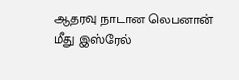ஆதரவு நாடான லெபனான் மீது இஸ்ரேல்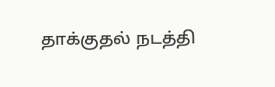தாக்குதல் நடத்தி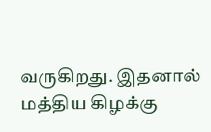வருகிறது. இதனால் மத்திய கிழக்கு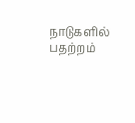நாடுகளில் பதற்றம்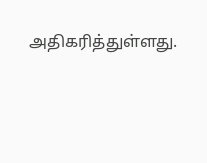அதிகரித்துள்ளது.